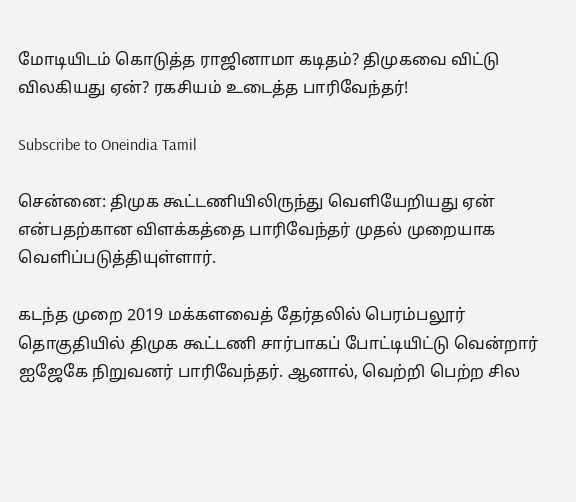மோடியிடம் கொடுத்த ராஜினாமா கடிதம்? திமுகவை விட்டு விலகியது ஏன்? ரகசியம் உடைத்த பாரிவேந்தர்!

Subscribe to Oneindia Tamil

சென்னை: திமுக கூட்டணியிலிருந்து வெளியேறியது ஏன் என்பதற்கான விளக்கத்தை பாரிவேந்தர் முதல் முறையாக வெளிப்படுத்தியுள்ளார்.

கடந்த முறை 2019 மக்களவைத் தேர்தலில் பெரம்பலூர் தொகுதியில் திமுக கூட்டணி சார்பாகப் போட்டியிட்டு வென்றார் ஐஜேகே நிறுவனர் பாரிவேந்தர். ஆனால், வெற்றி பெற்ற சில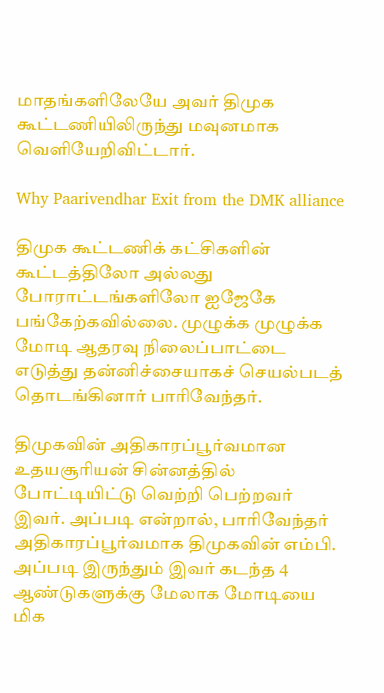மாதங்களிலேயே அவர் திமுக கூட்டணியிலிருந்து மவுனமாக வெளியேறிவிட்டார்.

Why Paarivendhar Exit from the DMK alliance

திமுக கூட்டணிக் கட்சிகளின் கூட்டத்திலோ அல்லது போராட்டங்களிலோ ஐஜேகே பங்கேற்கவில்லை. முழுக்க முழுக்க மோடி ஆதரவு நிலைப்பாட்டை எடுத்து தன்னிச்சையாகச் செயல்படத் தொடங்கினார் பாரிவேந்தர்.

திமுகவின் அதிகாரப்பூர்வமான உதயசூரியன் சின்னத்தில் போட்டியிட்டு வெற்றி பெற்றவர் இவர். அப்படி என்றால், பாரிவேந்தர் அதிகாரப்பூர்வமாக திமுகவின் எம்பி. அப்படி இருந்தும் இவர் கடந்த 4 ஆண்டுகளுக்கு மேலாக மோடியை மிக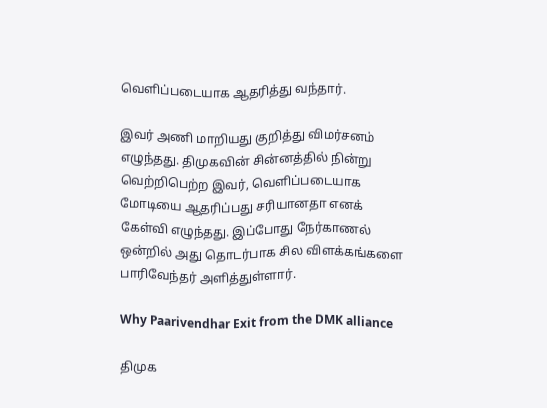வெளிப்படையாக ஆதரித்து வந்தார்.

இவர் அணி மாறியது குறித்து விமர்சனம் எழுந்தது. திமுகவின் சின்னத்தில் நின்று வெற்றிபெற்ற இவர், வெளிப்படையாக மோடியை ஆதரிப்பது சரியானதா எனக் கேள்வி எழுந்தது. இப்போது நேர்காணல் ஒன்றில் அது தொடர்பாக சில விளக்கங்களை பாரிவேந்தர் அளித்துள்ளார்.

Why Paarivendhar Exit from the DMK alliance

திமுக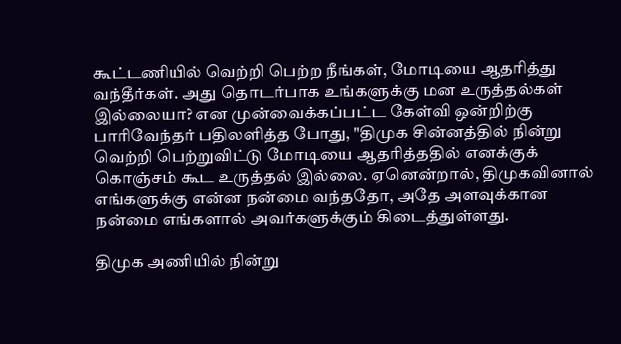கூட்டணியில் வெற்றி பெற்ற நீங்கள், மோடியை ஆதரித்து வந்தீர்கள். அது தொடர்பாக உங்களுக்கு மன உருத்தல்கள் இல்லையா? என முன்வைக்கப்பட்ட கேள்வி ஒன்றிற்கு பாரிவேந்தர் பதிலளித்த போது, "திமுக சின்னத்தில் நின்று வெற்றி பெற்றுவிட்டு மோடியை ஆதரித்ததில் எனக்குக் கொஞ்சம் கூட உருத்தல் இல்லை. ஏனென்றால், திமுகவினால் எங்களுக்கு என்ன நன்மை வந்ததோ, அதே அளவுக்கான நன்மை எங்களால் அவர்களுக்கும் கிடைத்துள்ளது.

திமுக அணியில் நின்று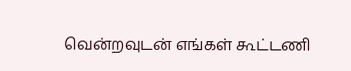வென்றவுடன் எங்கள் கூட்டணி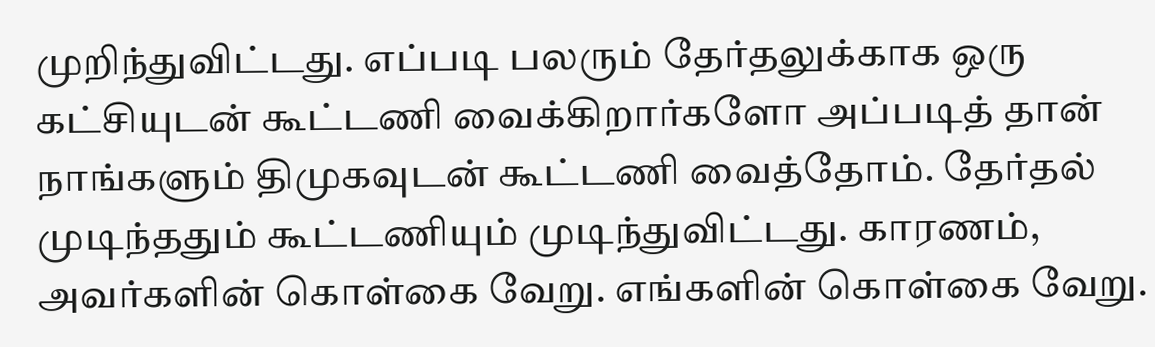முறிந்துவிட்டது. எப்படி பலரும் தேர்தலுக்காக ஒரு கட்சியுடன் கூட்டணி வைக்கிறார்களோ அப்படித் தான் நாங்களும் திமுகவுடன் கூட்டணி வைத்தோம். தேர்தல் முடிந்ததும் கூட்டணியும் முடிந்துவிட்டது. காரணம், அவர்களின் கொள்கை வேறு. எங்களின் கொள்கை வேறு.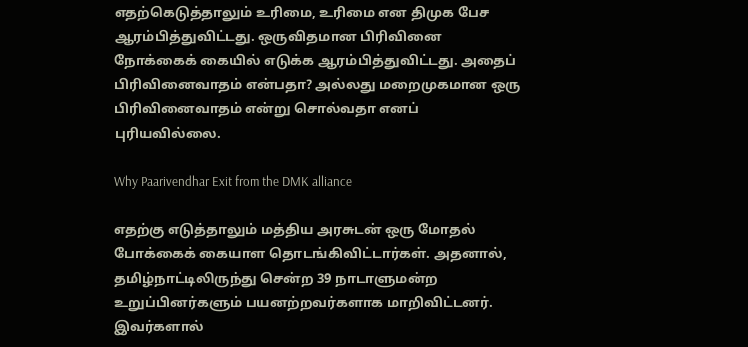எதற்கெடுத்தாலும் உரிமை, உரிமை என திமுக பேச ஆரம்பித்துவிட்டது. ஒருவிதமான பிரிவினை நோக்கைக் கையில் எடுக்க ஆரம்பித்துவிட்டது. அதைப் பிரிவினைவாதம் என்பதா? அல்லது மறைமுகமான ஒரு பிரிவினைவாதம் என்று சொல்வதா எனப் புரியவில்லை.

Why Paarivendhar Exit from the DMK alliance

எதற்கு எடுத்தாலும் மத்திய அரசுடன் ஒரு மோதல் போக்கைக் கையாள தொடங்கிவிட்டார்கள். அதனால், தமிழ்நாட்டிலிருந்து சென்ற 39 நாடாளுமன்ற உறுப்பினர்களும் பயனற்றவர்களாக மாறிவிட்டனர். இவர்களால்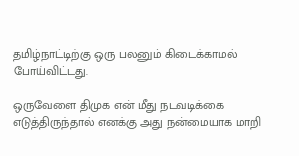தமிழ்நாட்டிற்கு ஒரு பலனும் கிடைக்காமல் போய்விட்டது.

ஒருவேளை திமுக என் மீது நடவடிக்கை எடுத்திருந்தால் எனக்கு அது நன்மையாக மாறி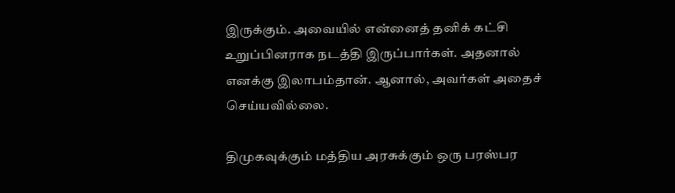இருக்கும். அவையில் என்னைத் தனிக் கட்சி உறுப்பினராக நடத்தி இருப்பார்கள். அதனால் எனக்கு இலாபம்தான். ஆனால், அவர்கள் அதைச் செய்யவில்லை.

திமுகவுக்கும் மத்திய அரசுக்கும் ஒரு பரஸ்பர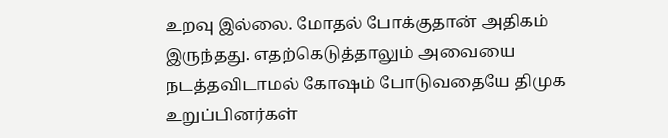உறவு இல்லை. மோதல் போக்குதான் அதிகம் இருந்தது. எதற்கெடுத்தாலும் அவையை நடத்தவிடாமல் கோஷம் போடுவதையே திமுக உறுப்பினர்கள்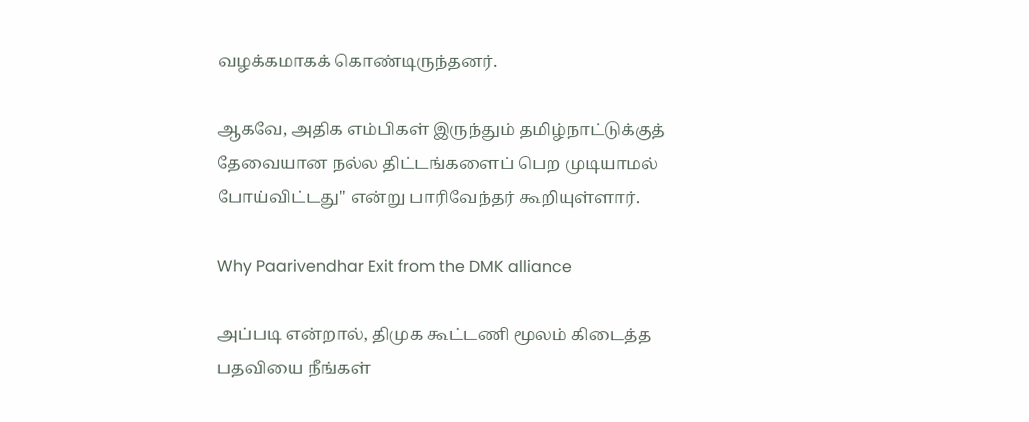வழக்கமாகக் கொண்டிருந்தனர்.

ஆகவே, அதிக எம்பிகள் இருந்தும் தமிழ்நாட்டுக்குத் தேவையான நல்ல திட்டங்களைப் பெற முடியாமல் போய்விட்டது" என்று பாரிவேந்தர் கூறியுள்ளார்.

Why Paarivendhar Exit from the DMK alliance

அப்படி என்றால், திமுக கூட்டணி மூலம் கிடைத்த பதவியை நீங்கள்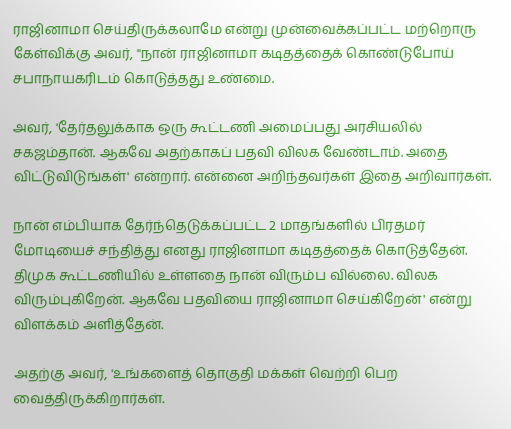ராஜினாமா செய்திருக்கலாமே என்று முன்வைக்கப்பட்ட மற்றொரு கேள்விக்கு அவர், "நான் ராஜினாமா கடிதத்தைக் கொண்டுபோய் சபாநாயகரிடம் கொடுத்தது உண்மை.

அவர், 'தேர்தலுக்காக ஒரு கூட்டணி அமைப்பது அரசியலில் சகஜம்தான். ஆகவே அதற்காகப் பதவி விலக வேண்டாம். அதை விட்டுவிடுங்கள்' என்றார். என்னை அறிந்தவர்கள் இதை அறிவார்கள்.

நான் எம்பியாக தேர்ந்தெடுக்கப்பட்ட 2 மாதங்களில் பிரதமர் மோடியைச் சந்தித்து எனது ராஜினாமா கடிதத்தைக் கொடுத்தேன். திமுக கூட்டணியில் உள்ளதை நான் விரும்ப வில்லை. விலக விரும்புகிறேன். ஆகவே பதவியை ராஜினாமா செய்கிறேன்' என்று விளக்கம் அளித்தேன்.

அதற்கு அவர், 'உங்களைத் தொகுதி மக்கள் வெற்றி பெற வைத்திருக்கிறார்கள்.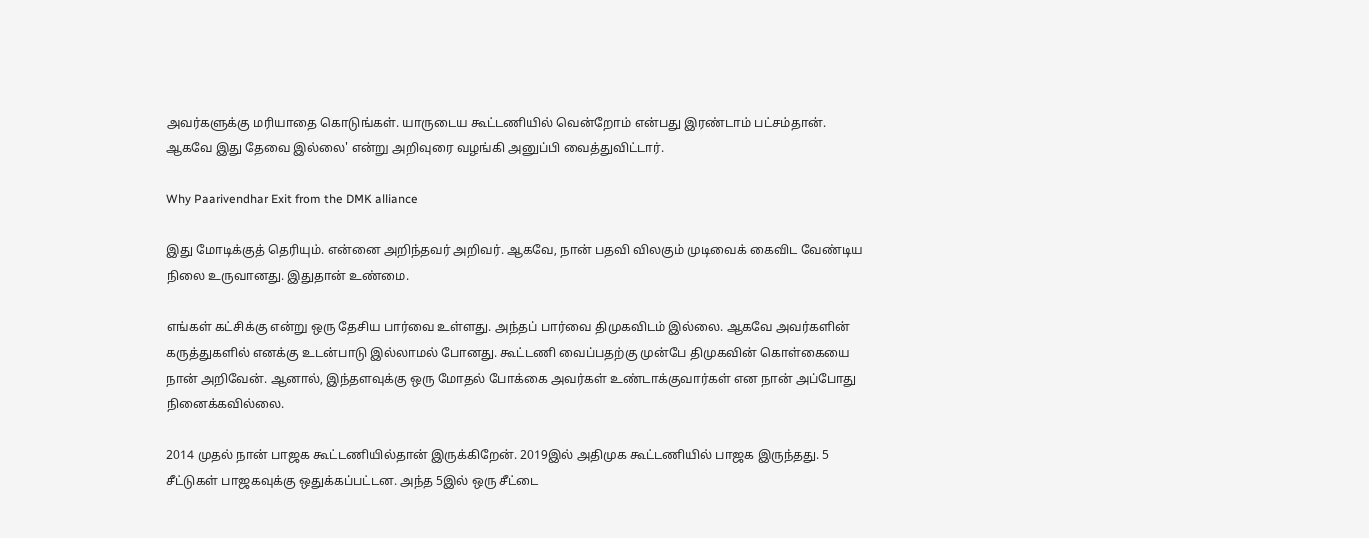அவர்களுக்கு மரியாதை கொடுங்கள். யாருடைய கூட்டணியில் வென்றோம் என்பது இரண்டாம் பட்சம்தான். ஆகவே இது தேவை இல்லை' என்று அறிவுரை வழங்கி அனுப்பி வைத்துவிட்டார்.

Why Paarivendhar Exit from the DMK alliance

இது மோடிக்குத் தெரியும். என்னை அறிந்தவர் அறிவர். ஆகவே, நான் பதவி விலகும் முடிவைக் கைவிட வேண்டிய நிலை உருவானது. இதுதான் உண்மை.

எங்கள் கட்சிக்கு என்று ஒரு தேசிய பார்வை உள்ளது. அந்தப் பார்வை திமுகவிடம் இல்லை. ஆகவே அவர்களின் கருத்துகளில் எனக்கு உடன்பாடு இல்லாமல் போனது. கூட்டணி வைப்பதற்கு முன்பே திமுகவின் கொள்கையை நான் அறிவேன். ஆனால், இந்தளவுக்கு ஒரு மோதல் போக்கை அவர்கள் உண்டாக்குவார்கள் என நான் அப்போது நினைக்கவில்லை.

2014 முதல் நான் பாஜக கூட்டணியில்தான் இருக்கிறேன். 2019இல் அதிமுக கூட்டணியில் பாஜக இருந்தது. 5 சீட்டுகள் பாஜகவுக்கு ஒதுக்கப்பட்டன. அந்த 5இல் ஒரு சீட்டை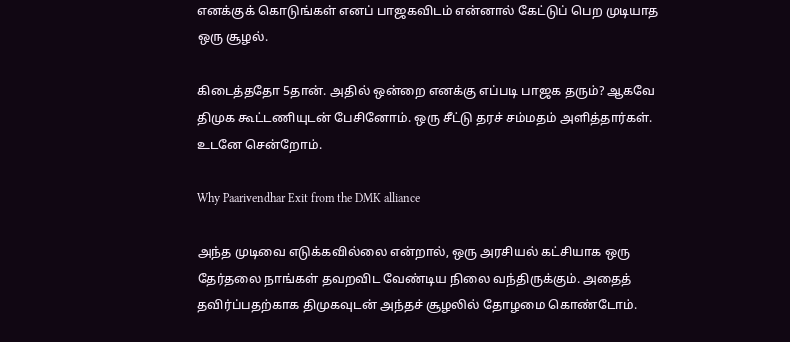எனக்குக் கொடுங்கள் எனப் பாஜகவிடம் என்னால் கேட்டுப் பெற முடியாத ஒரு சூழல்.

கிடைத்ததோ 5தான். அதில் ஒன்றை எனக்கு எப்படி பாஜக தரும்? ஆகவே திமுக கூட்டணியுடன் பேசினோம். ஒரு சீட்டு தரச் சம்மதம் அளித்தார்கள். உடனே சென்றோம்.

Why Paarivendhar Exit from the DMK alliance

அந்த முடிவை எடுக்கவில்லை என்றால், ஒரு அரசியல் கட்சியாக ஒரு தேர்தலை நாங்கள் தவறவிட வேண்டிய நிலை வந்திருக்கும். அதைத் தவிர்ப்பதற்காக திமுகவுடன் அந்தச் சூழலில் தோழமை கொண்டோம்.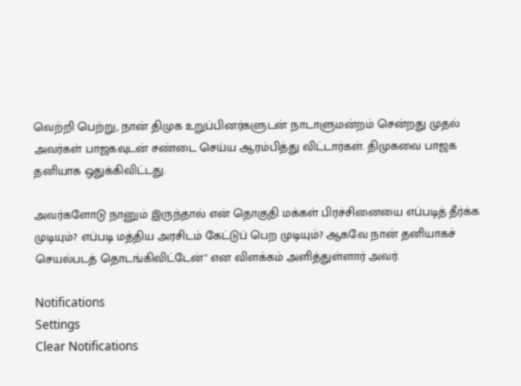வெற்றி பெற்று, நான் திமுக உறுப்பினர்களுடன் நாடாளுமன்றம் சென்றது முதல் அவர்கள் பாஜகவுடன் சண்டை செய்ய ஆரம்பித்து விட்டார்கள். திமுகவை பாஜக தனியாக ஒதுக்கிவிட்டது.

அவர்களோடு நானும் இருந்தால் என் தொகுதி மக்கள் பிரச்சினையை எப்படித் தீர்க்க முடியும்? எப்படி மத்திய அரசிடம் கேட்டுப் பெற முடியும்? ஆகவே நான் தனியாகச் செயல்படத் தொடங்கிவிட்டேன்" என விளக்கம் அளித்துள்ளார் அவர்.

Notifications
Settings
Clear Notifications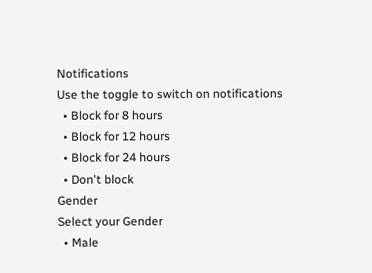Notifications
Use the toggle to switch on notifications
  • Block for 8 hours
  • Block for 12 hours
  • Block for 24 hours
  • Don't block
Gender
Select your Gender
  • Male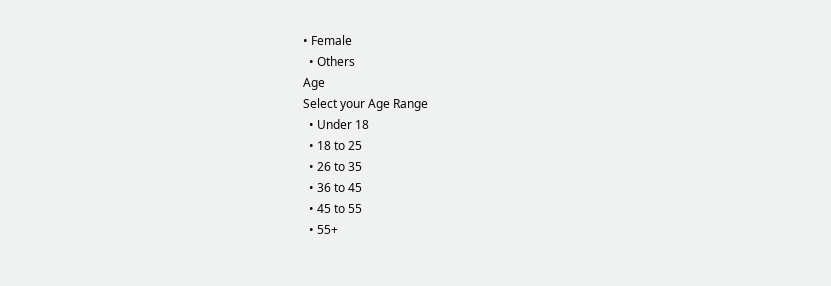• Female
  • Others
Age
Select your Age Range
  • Under 18
  • 18 to 25
  • 26 to 35
  • 36 to 45
  • 45 to 55
  • 55+